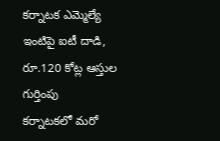కర్నాటక ఎమ్మెల్యే ఇంటిపై ఐటీ దాడి, రూ.120 కోట్ల ఆస్తుల గుర్తింపు
కర్నాటకలో మరో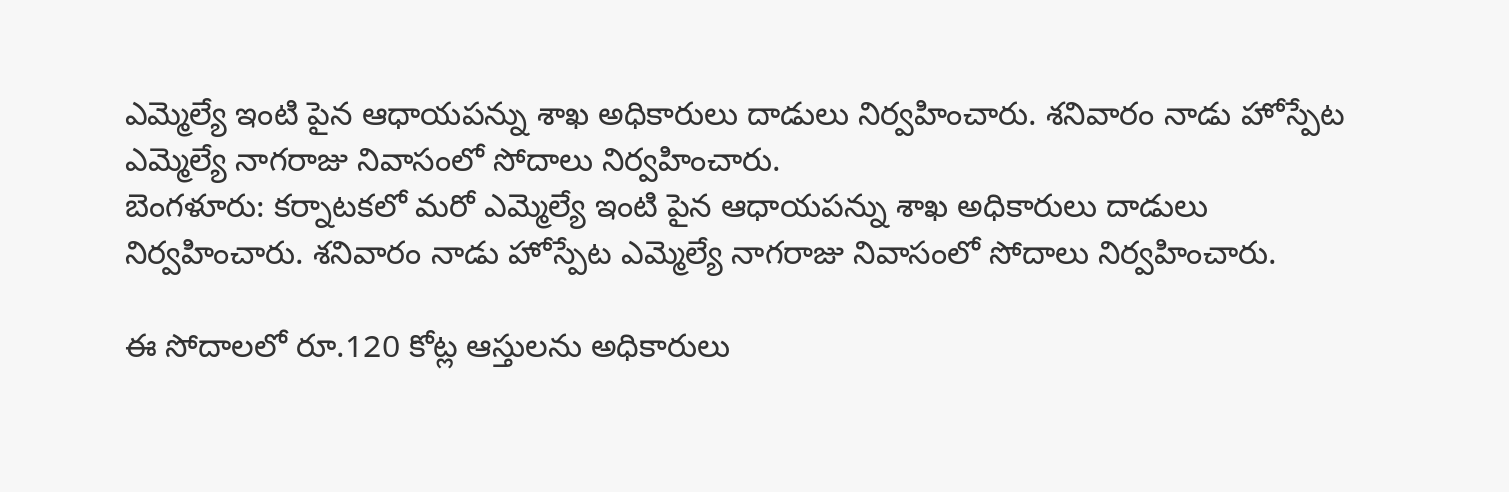ఎమ్మెల్యే ఇంటి పైన ఆధాయపన్ను శాఖ అధికారులు దాడులు నిర్వహించారు. శనివారం నాడు హోస్పేట ఎమ్మెల్యే నాగరాజు నివాసంలో సోదాలు నిర్వహించారు.
బెంగళూరు: కర్నాటకలో మరో ఎమ్మెల్యే ఇంటి పైన ఆధాయపన్ను శాఖ అధికారులు దాడులు నిర్వహించారు. శనివారం నాడు హోస్పేట ఎమ్మెల్యే నాగరాజు నివాసంలో సోదాలు నిర్వహించారు.

ఈ సోదాలలో రూ.120 కోట్ల ఆస్తులను అధికారులు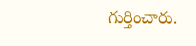గుర్తించారు.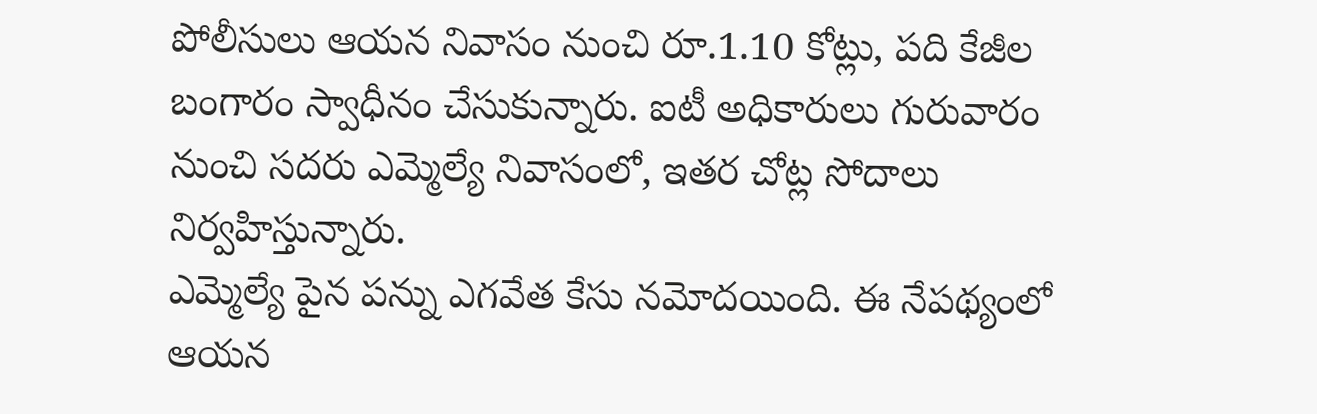పోలీసులు ఆయన నివాసం నుంచి రూ.1.10 కోట్లు, పది కేజీల బంగారం స్వాధీనం చేసుకున్నారు. ఐటీ అధికారులు గురువారం నుంచి సదరు ఎమ్మెల్యే నివాసంలో, ఇతర చోట్ల సోదాలు నిర్వహిస్తున్నారు.
ఎమ్మెల్యే పైన పన్ను ఎగవేత కేసు నమోదయింది. ఈ నేపథ్యంలో ఆయన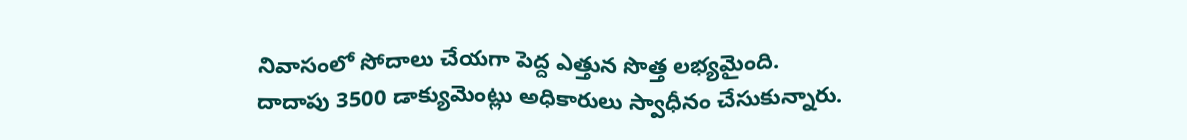నివాసంలో సోదాలు చేయగా పెద్ద ఎత్తున సొత్త లభ్యమైంది. దాదాపు 3500 డాక్యుమెంట్లు అధికారులు స్వాధీనం చేసుకున్నారు.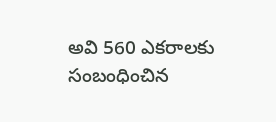అవి 560 ఎకరాలకు సంబంధించిన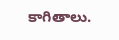కాగితాలు.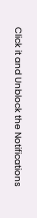Click it and Unblock the Notifications